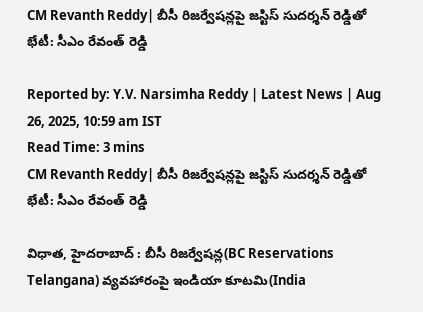CM Revanth Reddy| బీసీ రిజర్వేషన్లపై జస్టిస్ సుదర్శన్ రెడ్డితో భేటీ: సీఎం రేవంత్ రెడ్డి

Reported by: Y.V. Narsimha Reddy | Latest News | Aug 26, 2025, 10:59 am IST
Read Time: 3 mins
CM Revanth Reddy| బీసీ రిజర్వేషన్లపై జస్టిస్ సుదర్శన్ రెడ్డితో భేటీ: సీఎం రేవంత్ రెడ్డి

విధాత, హైదరాబాద్ : బీసీ రిజర్వేషన్ల(BC Reservations Telangana) వ్యవహారంపై ఇండియా కూటమి(India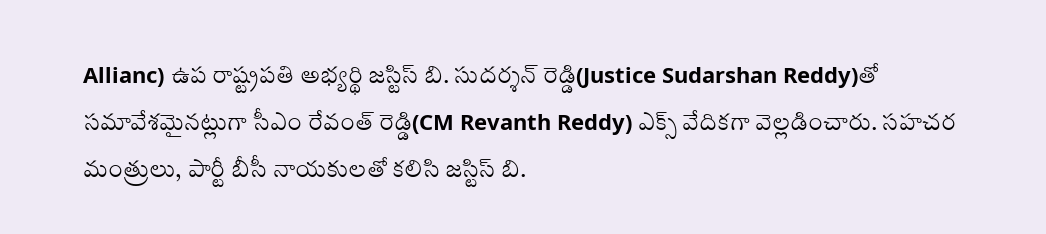Allianc) ఉప రాష్ట్రపతి అభ్యర్థి జస్టిస్ బి. సుదర్శన్ రెడ్డి(Justice Sudarshan Reddy)తో సమావేశమైనట్లుగా సీఎం రేవంత్ రెడ్డి(CM Revanth Reddy) ఎక్స్ వేదికగా వెల్లడించారు. సహచర మంత్రులు, పార్టీ బీసీ నాయకులతో కలిసి జస్టిస్ బి.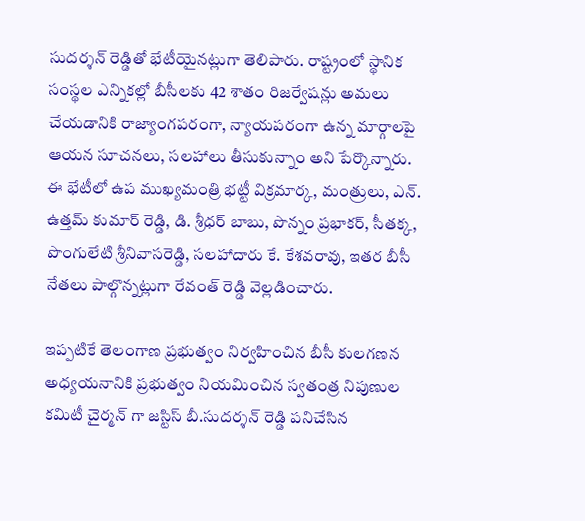సుదర్శన్ రెడ్డితో భేటీయైనట్లుగా తెలిపారు. రాష్ట్రంలో స్థానిక సంస్థల ఎన్నికల్లో బీసీలకు 42 శాతం రిజర్వేషన్లు అమలు చేయడానికి రాజ్యాంగపరంగా, న్యాయపరంగా ఉన్న మార్గాలపై ఆయన సూచనలు, సలహాలు తీసుకున్నాం అని పేర్కొన్నారు. ఈ భేటీలో ఉప ముఖ్యమంత్రి భట్టీ విక్రమార్క, మంత్రులు, ఎన్. ఉత్తమ్ కుమార్ రెడ్డి, డి. శ్రీధర్ బాబు, పొన్నం ప్రభాకర్, సీతక్క, పొంగులేటి శ్రీనివాసరెడ్డి, సలహాదారు కే. కేశవరావు, ఇతర బీసీ నేతలు పాల్గొన్నట్లుగా రేవంత్ రెడ్డి వెల్లడించారు.

ఇప్పటికే తెలంగాణ ప్రభుత్వం నిర్వహించిన బీసీ కులగణన అధ్యయనానికి ప్రభుత్వం నియమించిన స్వతంత్ర నిపుణుల కమిటీ చైర్మన్ గా జస్టిస్ బీ.సుదర్శన్ రెడ్డి పనిచేసిన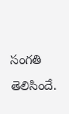సంగతి తెలిసిందే.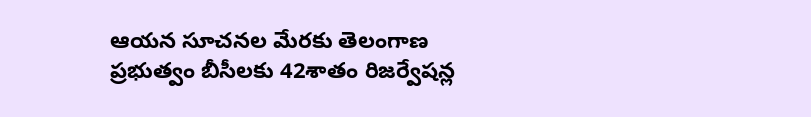ఆయన సూచనల మేరకు తెలంగాణ ప్రభుత్వం బీసీలకు 42శాతం రిజర్వేషన్ల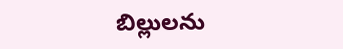బిల్లులను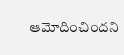ఆమోదించిందని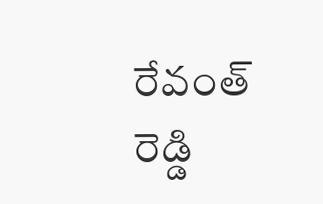రేవంత్ రెడ్డి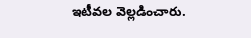ఇటీవల వెల్లడించారు.